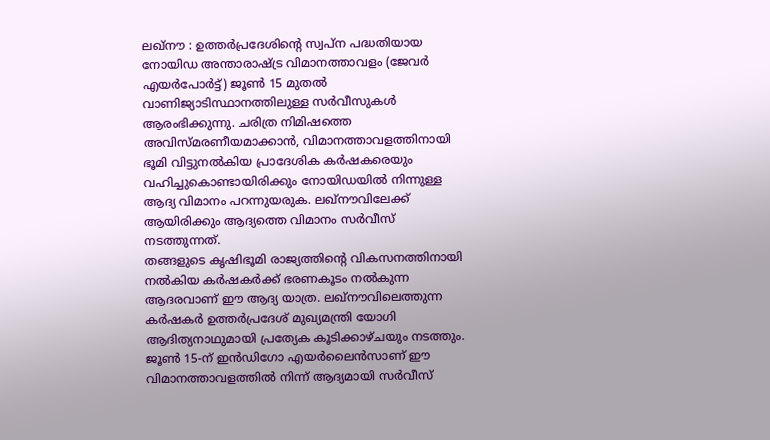ലഖ്നൗ : ഉത്തർപ്രദേശിന്റെ സ്വപ്ന പദ്ധതിയായ നോയിഡ അന്താരാഷ്ട്ര വിമാനത്താവളം (ജേവർ എയർപോർട്ട്) ജൂൺ 15 മുതൽ വാണിജ്യാടിസ്ഥാനത്തിലുള്ള സർവീസുകൾ ആരംഭിക്കുന്നു. ചരിത്ര നിമിഷത്തെ അവിസ്മരണീയമാക്കാൻ, വിമാനത്താവളത്തിനായി ഭൂമി വിട്ടുനൽകിയ പ്രാദേശിക കർഷകരെയും വഹിച്ചുകൊണ്ടായിരിക്കും നോയിഡയിൽ നിന്നുള്ള ആദ്യ വിമാനം പറന്നുയരുക. ലഖ്നൗവിലേക്ക് ആയിരിക്കും ആദ്യത്തെ വിമാനം സർവീസ് നടത്തുന്നത്.
തങ്ങളുടെ കൃഷിഭൂമി രാജ്യത്തിന്റെ വികസനത്തിനായി നൽകിയ കർഷകർക്ക് ഭരണകൂടം നൽകുന്ന ആദരവാണ് ഈ ആദ്യ യാത്ര. ലഖ്നൗവിലെത്തുന്ന കർഷകർ ഉത്തർപ്രദേശ് മുഖ്യമന്ത്രി യോഗി ആദിത്യനാഥുമായി പ്രത്യേക കൂടിക്കാഴ്ചയും നടത്തും. ജൂൺ 15-ന് ഇൻഡിഗോ എയർലൈൻസാണ് ഈ വിമാനത്താവളത്തിൽ നിന്ന് ആദ്യമായി സർവീസ്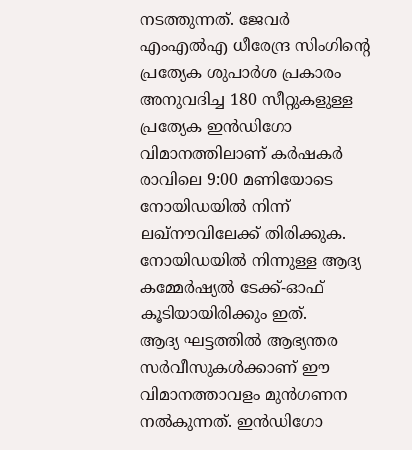നടത്തുന്നത്. ജേവർ എംഎൽഎ ധീരേന്ദ്ര സിംഗിന്റെ പ്രത്യേക ശുപാർശ പ്രകാരം അനുവദിച്ച 180 സീറ്റുകളുള്ള പ്രത്യേക ഇൻഡിഗോ വിമാനത്തിലാണ് കർഷകർ രാവിലെ 9:00 മണിയോടെ നോയിഡയിൽ നിന്ന് ലഖ്നൗവിലേക്ക് തിരിക്കുക. നോയിഡയിൽ നിന്നുള്ള ആദ്യ കമ്മേർഷ്യൽ ടേക്ക്-ഓഫ് കൂടിയായിരിക്കും ഇത്.
ആദ്യ ഘട്ടത്തിൽ ആഭ്യന്തര സർവീസുകൾക്കാണ് ഈ വിമാനത്താവളം മുൻഗണന നൽകുന്നത്. ഇൻഡിഗോ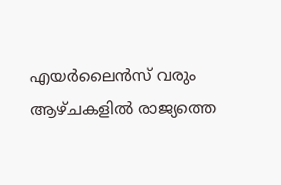എയർലൈൻസ് വരും ആഴ്ചകളിൽ രാജ്യത്തെ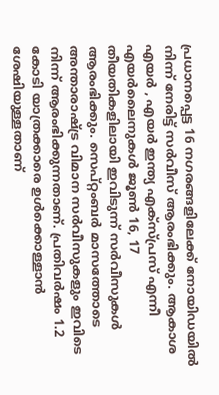പ്രധാനപ്പെട്ട 16 നഗരങ്ങളിലേക്ക് നോയിഡയിൽ നിന്ന് നേരിട്ട് സർവീസ് ആരംഭിക്കും. ആകാശ എയർ , എയർ ഇന്ത്യ എക്സ്പ്രസ് എന്നീ എയർലൈനുകൾ ജൂൺ 16, 17 തീയതികളിലായി ഇവിടുന്ന് സർവീസുകൾ ആരംഭിക്കും. സെപ്റ്റംബർ മാസത്തോടെ അന്താരാഷ്ട്ര വിമാന സർവീസുകളും ഇവിടെ നിന്ന് ആരംഭിക്കുന്നതാണ്. പ്രതിവർഷം 1.2 കോടി യാത്രക്കാരെ ഉൾക്കൊള്ളാൻ ശേഷിയുള്ളതാണ്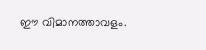ഈ വിമാനത്താവളം.